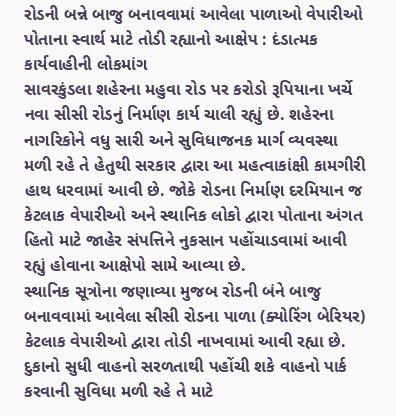રોડની બન્ને બાજુ બનાવવામાં આવેલા પાળાઓ વેપારીઓ પોતાના સ્વાર્થ માટે તોડી રહ્યાનો આક્ષેપ : દંડાત્મક કાર્યવાહીની લોકમાંગ
સાવરકુંડલા શહેરના મહુવા રોડ પર કરોડો રૂપિયાના ખર્ચે નવા સીસી રોડનું નિર્માણ કાર્ય ચાલી રહ્યું છે. શહેરના નાગરિકોને વધુ સારી અને સુવિધાજનક માર્ગ વ્યવસ્થા મળી રહે તે હેતુથી સરકાર દ્વારા આ મહત્વાકાંક્ષી કામગીરી હાથ ધરવામાં આવી છે. જોકે રોડના નિર્માણ દરમિયાન જ કેટલાક વેપારીઓ અને સ્થાનિક લોકો દ્વારા પોતાના અંગત હિતો માટે જાહેર સંપત્તિને નુકસાન પહોંચાડવામાં આવી રહ્યું હોવાના આક્ષેપો સામે આવ્યા છે.
સ્થાનિક સૂત્રોના જણાવ્યા મુજબ રોડની બંને બાજુ બનાવવામાં આવેલા સીસી રોડના પાળા (ક્યોરિંગ બેરિયર) કેટલાક વેપારીઓ દ્વારા તોડી નાખવામાં આવી રહ્યા છે. દુકાનો સુધી વાહનો સરળતાથી પહોંચી શકે વાહનો પાર્ક કરવાની સુવિધા મળી રહે તે માટે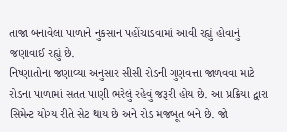તાજા બનાવેલા પાળાને નુકસાન પહોંચાડવામાં આવી રહ્યું હોવાનું જણાવાઈ રહ્યું છે.
નિષ્ણાતોના જણાવ્યા અનુસાર સીસી રોડની ગુણવત્તા જાળવવા માટે રોડના પાળામાં સતત પાણી ભરેલું રહેવું જરૂરી હોય છે. આ પ્રક્રિયા દ્વારા સિમેન્ટ યોગ્ય રીતે સેટ થાય છે અને રોડ મજબૂત બને છે. જો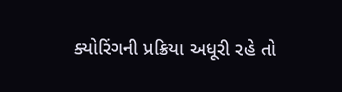ક્યોરિંગની પ્રક્રિયા અધૂરી રહે તો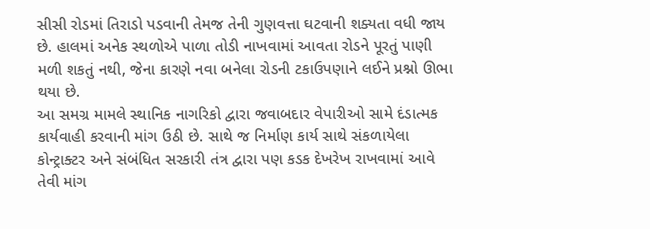સીસી રોડમાં તિરાડો પડવાની તેમજ તેની ગુણવત્તા ઘટવાની શક્યતા વધી જાય છે. હાલમાં અનેક સ્થળોએ પાળા તોડી નાખવામાં આવતા રોડને પૂરતું પાણી મળી શકતું નથી, જેના કારણે નવા બનેલા રોડની ટકાઉપણાને લઈને પ્રશ્નો ઊભા થયા છે.
આ સમગ્ર મામલે સ્થાનિક નાગરિકો દ્વારા જવાબદાર વેપારીઓ સામે દંડાત્મક કાર્યવાહી કરવાની માંગ ઉઠી છે. સાથે જ નિર્માણ કાર્ય સાથે સંકળાયેલા કોન્ટ્રાક્ટર અને સંબંધિત સરકારી તંત્ર દ્વારા પણ કડક દેખરેખ રાખવામાં આવે તેવી માંગ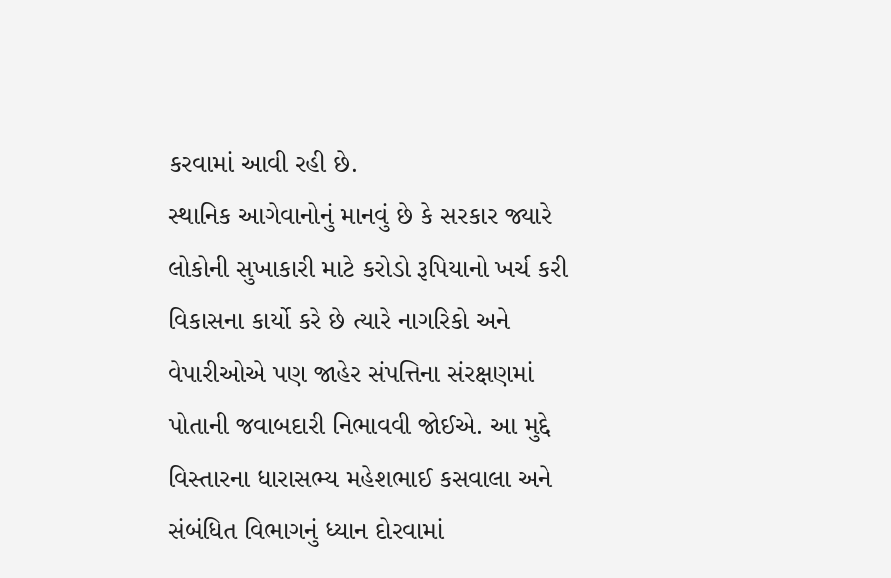કરવામાં આવી રહી છે.
સ્થાનિક આગેવાનોનું માનવું છે કે સરકાર જ્યારે લોકોની સુખાકારી માટે કરોડો રૂપિયાનો ખર્ચ કરી વિકાસના કાર્યો કરે છે ત્યારે નાગરિકો અને વેપારીઓએ પણ જાહેર સંપત્તિના સંરક્ષણમાં પોતાની જવાબદારી નિભાવવી જોઈએ. આ મુદ્દે વિસ્તારના ધારાસભ્ય મહેશભાઈ કસવાલા અને સંબંધિત વિભાગનું ધ્યાન દોરવામાં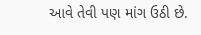આવે તેવી પણ માંગ ઉઠી છે.